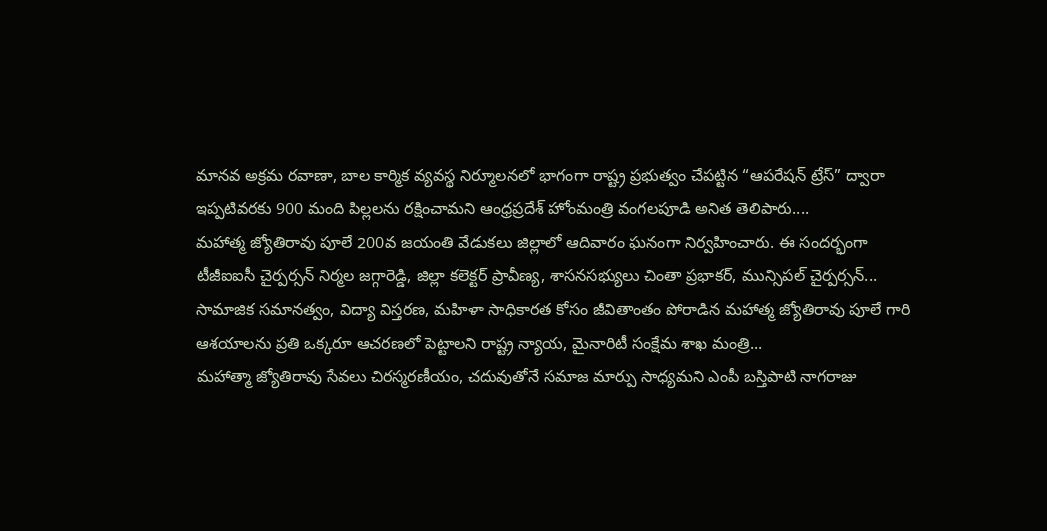మానవ అక్రమ రవాణా, బాల కార్మిక వ్యవస్థ నిర్మూలనలో భాగంగా రాష్ట్ర ప్రభుత్వం చేపట్టిన “ఆపరేషన్ ట్రేస్” ద్వారా ఇప్పటివరకు 900 మంది పిల్లలను రక్షించామని ఆంధ్రప్రదేశ్ హోంమంత్రి వంగలపూడి అనిత తెలిపారు....
మహాత్మ జ్యోతిరావు పూలే 200వ జయంతి వేడుకలు జిల్లాలో ఆదివారం ఘనంగా నిర్వహించారు. ఈ సందర్భంగా టీజీఐఐసీ చైర్పర్సన్ నిర్మల జగ్గారెడ్డి, జిల్లా కలెక్టర్ ప్రావీణ్య, శాసనసభ్యులు చింతా ప్రభాకర్, మున్సిపల్ చైర్పర్సన్...
సామాజిక సమానత్వం, విద్యా విస్తరణ, మహిళా సాధికారత కోసం జీవితాంతం పోరాడిన మహాత్మ జ్యోతిరావు పూలే గారి ఆశయాలను ప్రతి ఒక్కరూ ఆచరణలో పెట్టాలని రాష్ట్ర న్యాయ, మైనారిటీ సంక్షేమ శాఖ మంత్రి...
మహాత్మా జ్యోతిరావు సేవలు చిరస్మరణీయం, చదువుతోనే సమాజ మార్పు సాధ్యమని ఎంపీ బస్తిపాటి నాగరాజు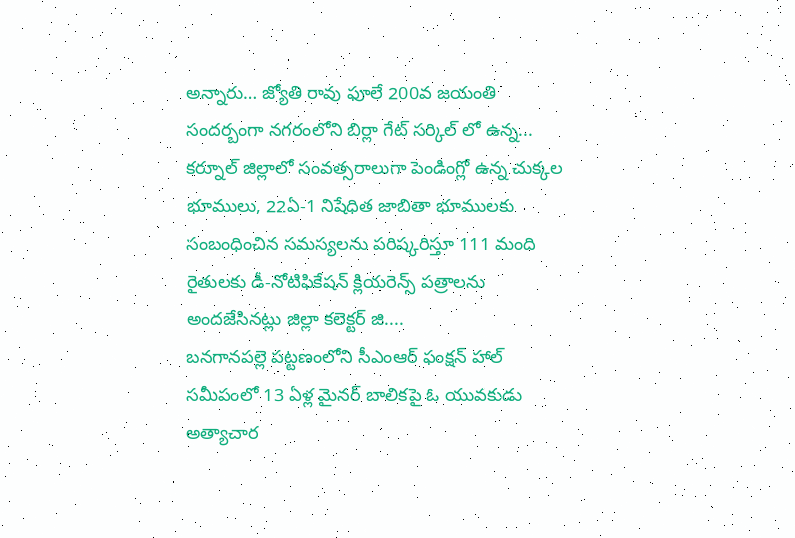అన్నారు… జ్యోతి రావు ఫూలే 200వ జయంతి సందర్బంగా నగరంలోని బిర్లా గేట్ సర్కిల్ లో ఉన్న...
కర్నూల్ జిల్లాలో సంవత్సరాలుగా పెండింగ్లో ఉన్న చుక్కల భూములు, 22ఏ-1 నిషేధిత జాబితా భూములకు సంబంధించిన సమస్యలను పరిష్కరిస్తూ 111 మంది రైతులకు డీ-నోటిఫికేషన్ క్లియరెన్స్ పత్రాలను అందజేసినట్లు జిల్లా కలెక్టర్ జి....
బనగానపల్లె పట్టణంలోని సీఎంఆర్ ఫంక్షన్ హాల్ సమీపంలో 13 ఏళ్ల మైనర్ బాలికపై ఓ యువకుడు అత్యాచార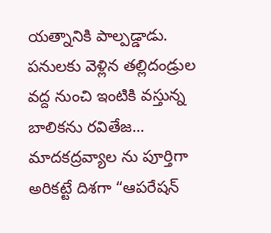యత్నానికి పాల్పడ్డాడు. పనులకు వెళ్లిన తల్లిదండ్రుల వద్ద నుంచి ఇంటికి వస్తున్న బాలికను రవితేజ...
మాదకద్రవ్యాల ను పూర్తిగా అరికట్టే దిశగా “ఆపరేషన్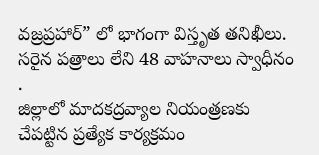వజ్రప్రహార్” లో భాగంగా విస్తృత తనిఖీలు. సరైన పత్రాలు లేని 48 వాహనాలు స్వాధీనం .
జిల్లాలో మాదకద్రవ్యాల నియంత్రణకు చేపట్టిన ప్రత్యేక కార్యక్రమం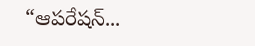“ఆపరేషన్...